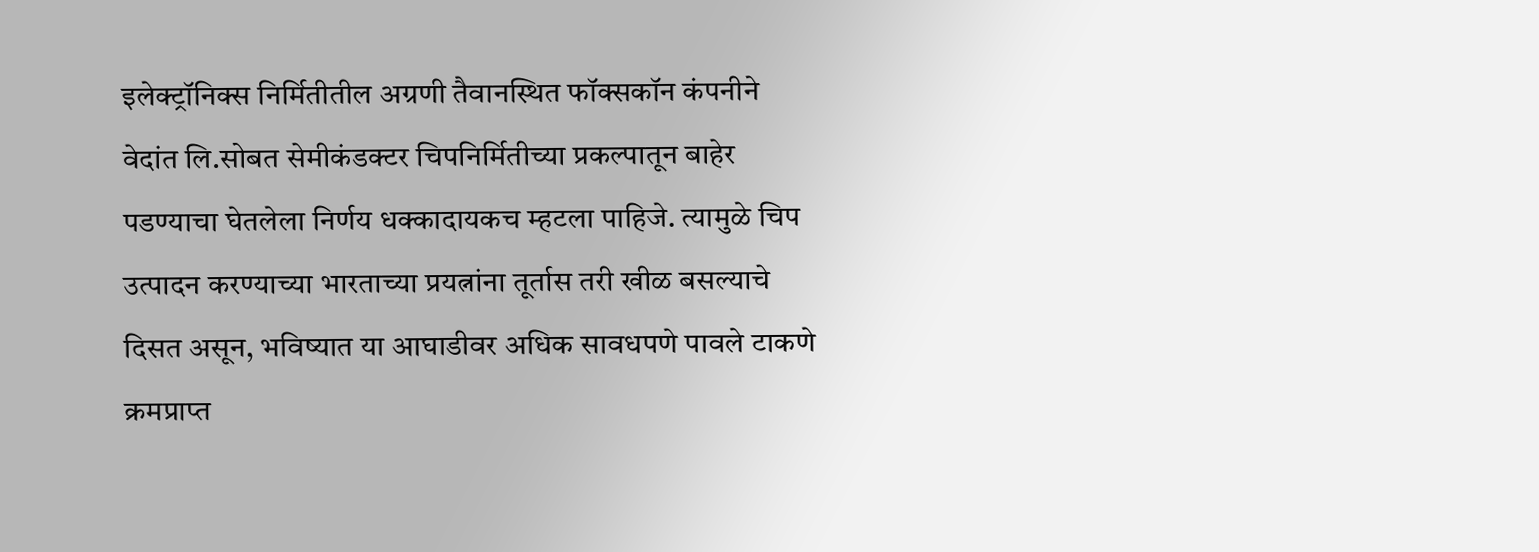इलेक्ट्रॉनिक्स निर्मितीतील अग्रणी तैवानस्थित फॉक्सकॉन कंपनीने वेदांत लि.सोबत सेमीकंडक्टर चिपनिर्मितीच्या प्रकल्पातून बाहेर पडण्याचा घेतलेला निर्णय धक्कादायकच म्हटला पाहिजे. त्यामुळे चिप उत्पादन करण्याच्या भारताच्या प्रयत्नांना तूर्तास तरी खीळ बसल्याचे दिसत असून, भविष्यात या आघाडीवर अधिक सावधपणे पावले टाकणे क्रमप्राप्त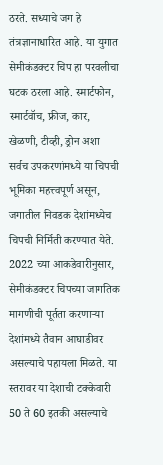ठरते. सध्याचे जग हे तंत्रज्ञानाधारित आहे. या युगात सेमीकंडक्टर चिप हा परवलीचा घटक ठरला आहे. स्मार्टफोन, स्मार्टवॉच, फ्रीज, कार, खेळणी, टीव्ही, ड्रोन अशा सर्वच उपकरणांमध्ये या चिपची भूमिका महत्त्वपूर्ण असून, जगातील निवडक देशांमध्येच चिपची निर्मिती करण्यात येते. 2022 च्या आकडेवारीनुसार, सेमीकंडक्टर चिपच्या जागतिक मागणीची पूर्तता करणाऱ्या देशांमध्ये तैवान आघाडीवर असल्याचे पहायला मिळते. या स्तरावर या देशाची टक्केवारी 50 ते 60 इतकी असल्याचे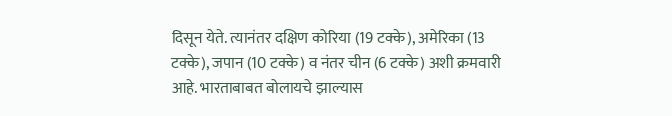दिसून येते. त्यानंतर दक्षिण कोरिया (19 टक्के), अमेरिका (13 टक्के), जपान (10 टक्के) व नंतर चीन (6 टक्के) अशी क्रमवारी आहे. भारताबाबत बोलायचे झाल्यास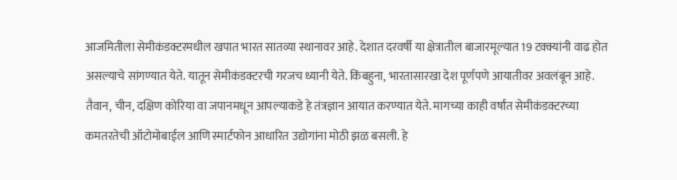आजमितीला सेमीकंडक्टरमधील खपात भारत सातव्या स्थानावर आहे. देशात दरवर्षी या क्षेत्रातील बाजारमूल्यात 19 टक्क्यांनी वाढ होत असल्याचे सांगण्यात येते. यातून सेमीकंडक्टरची गरजच ध्यानी येते. किंबहुना, भारतासारखा देश पूर्णपणे आयातीवर अवलंबून आहे. तैवान, चीन, दक्षिण कोरिया वा जपानमधून आपल्याकडे हे तंत्रज्ञान आयात करण्यात येते. मागच्या काही वर्षांत सेमीकंडक्टरच्या कमतरतेची ऑटोमोबाईल आणि स्मार्टफोन आधारित उद्योगांना मोठी झळ बसली. हे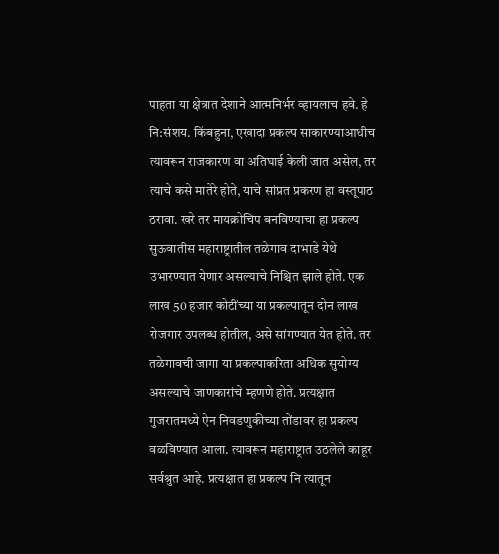पाहता या क्षेत्रात देशाने आत्मनिर्भर व्हायलाच हवे. हे नि:संशय. किंबहुना, एखादा प्रकल्प साकारण्याआधीच त्यावरून राजकारण वा अतिघाई केली जात असेल, तर त्याचे कसे मातेरे होते, याचे सांप्रत प्रकरण हा वस्तूपाठ ठरावा. खरे तर मायक्रोचिप बनविण्याचा हा प्रकल्प सुऊवातीस महाराष्ट्रातील तळेगाव दाभाडे येथे उभारण्यात येणार असल्याचे निश्चित झाले होते. एक लाख 50 हजार कोटींच्या या प्रकल्पातून दोन लाख रोजगार उपलब्ध होतील, असे सांगण्यात येत होते. तर तळेगावची जागा या प्रकल्पाकरिता अधिक सुयोग्य असल्याचे जाणकारांचे म्हणणे होते. प्रत्यक्षात गुजरातमध्ये ऐन निवडणुकीच्या तोंडावर हा प्रकल्प वळविण्यात आला. त्यावरून महाराष्ट्रात उठलेले काहूर सर्वश्रुत आहे. प्रत्यक्षात हा प्रकल्प नि त्यातून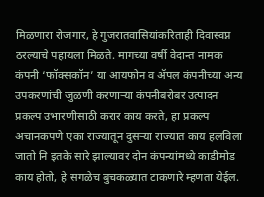मिळणारा रोजगार, हे गुजरातवासियांकरिताही दिवास्वप्न ठरल्याचे पहायला मिळते. मागच्या वर्षी वेदान्त नामक कंपनी ‘फॉक्सकॉन’ या आयफोन व ॲपल कंपनीच्या अन्य उपकरणांची जुळणी करणाऱ्या कंपनीबरोबर उत्पादन प्रकल्प उभारणीसाठी करार काय करते, हा प्रकल्प अचानकपणे एका राज्यातून दुसऱ्या राज्यात काय हलविला जातो नि इतके सारे झाल्यावर दोन कंपन्यांमध्ये काडीमोड काय होतो, हे सगळेच बुचकळ्यात टाकणारे म्हणता येईल.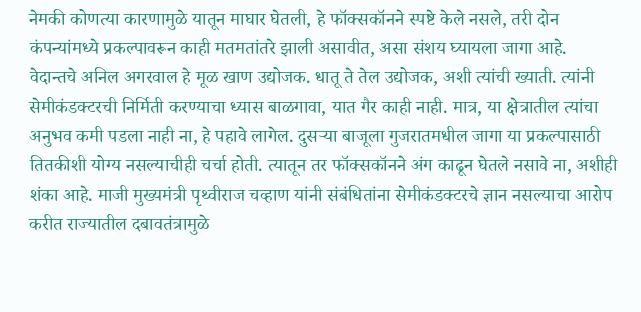नेमकी कोणत्या कारणामुळे यातून माघार घेतली, हे फॉक्सकॉनने स्पष्टे केले नसले, तरी दोन कंपन्यांमध्ये प्रकल्पावरून काही मतमतांतरे झाली असावीत, असा संशय घ्यायला जागा आहे. वेदान्तचे अनिल अगरवाल हे मूळ खाण उद्योजक. धातू ते तेल उद्योजक, अशी त्यांची ख्याती. त्यांनी सेमीकंडक्टरची निर्मिती करण्याचा ध्यास बाळगावा, यात गैर काही नाही. मात्र, या क्षेत्रातील त्यांचा अनुभव कमी पडला नाही ना, हे पहावे लागेल. दुसऱ्या बाजूला गुजरातमधील जागा या प्रकल्पासाठी तितकीशी योग्य नसल्याचीही चर्चा होती. त्यातून तर फॉक्सकॉनने अंग काढून घेतले नसावे ना, अशीही शंका आहे. माजी मुख्यमंत्री पृथ्वीराज चव्हाण यांनी संबंधितांना सेमीकंडक्टरचे ज्ञान नसल्याचा आरोप करीत राज्यातील दबावतंत्रामुळे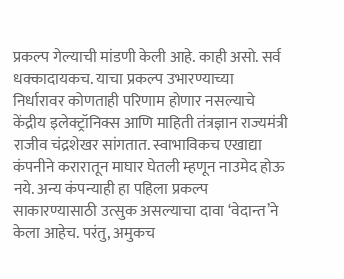प्रकल्प गेल्याची मांडणी केली आहे. काही असो. सर्व धक्कादायकच. याचा प्रकल्प उभारण्याच्या निर्धारावर कोणताही परिणाम होणार नसल्याचे केंद्रीय इलेक्ट्रॉनिक्स आणि माहिती तंत्रज्ञान राज्यमंत्री राजीव चंद्रशेखर सांगतात. स्वाभाविकच एखाद्या कंपनीने करारातून माघार घेतली म्हणून नाउमेद होऊ नये. अन्य कंपन्याही हा पहिला प्रकल्प साकारण्यासाठी उत्सुक असल्याचा दावा ‘वेदान्त’ने केला आहेच. परंतु, अमुकच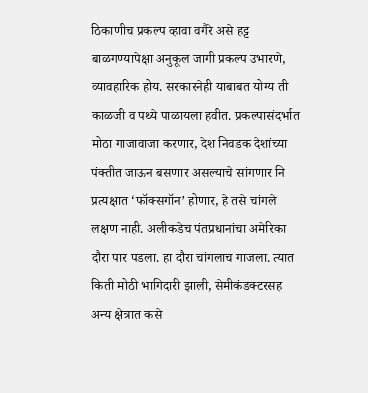ठिकाणीच प्रकल्प व्हावा वगैरे असे हट्ट बाळगण्यापेक्षा अनुकूल जागी प्रकल्प उभारणे, व्यावहारिक होय. सरकारनेही याबाबत योग्य ती काळजी व पथ्ये पाळायला हवीत. प्रकल्पासंदर्भात मोठा गाजावाजा करणार, देश निवडक देशांच्या पंक्तीत जाऊन बसणार असल्याचे सांगणार नि प्रत्यक्षात ‘फॉक्सगॉन’ होणार, हे तसे चांगले लक्षण नाही. अलीकडेच पंतप्रधानांचा अमेरिका दौरा पार पडला. हा दौरा चांगलाच गाजला. त्यात किती मोठी भागिदारी झाली, सेमीकंडक्टरसह अन्य क्षेत्रात कसे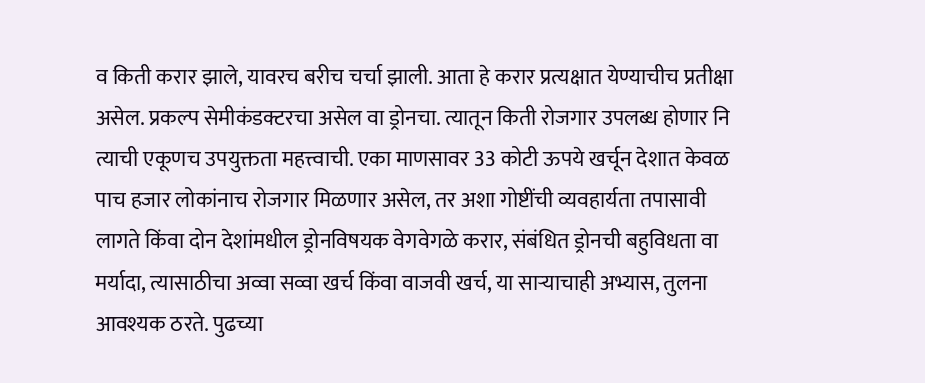व किती करार झाले, यावरच बरीच चर्चा झाली. आता हे करार प्रत्यक्षात येण्याचीच प्रतीक्षा असेल. प्रकल्प सेमीकंडक्टरचा असेल वा ड्रोनचा. त्यातून किती रोजगार उपलब्ध होणार नि त्याची एकूणच उपयुक्तता महत्त्वाची. एका माणसावर 33 कोटी ऊपये खर्चून देशात केवळ पाच हजार लोकांनाच रोजगार मिळणार असेल, तर अशा गोष्टींची व्यवहार्यता तपासावी लागते किंवा दोन देशांमधील ड्रोनविषयक वेगवेगळे करार, संबंधित ड्रोनची बहुविधता वा मर्यादा, त्यासाठीचा अव्वा सव्वा खर्च किंवा वाजवी खर्च, या साऱ्याचाही अभ्यास, तुलना आवश्यक ठरते. पुढच्या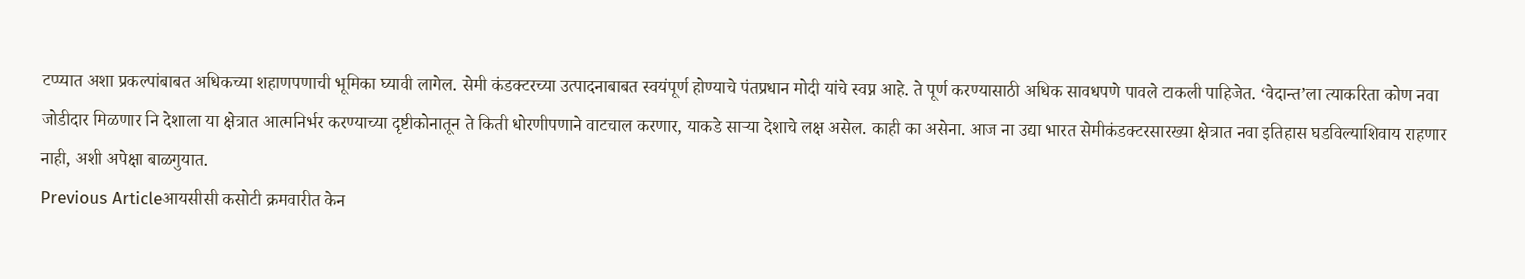टप्प्यात अशा प्रकल्पांबाबत अधिकच्या शहाणपणाची भूमिका घ्यावी लागेल. सेमी कंडक्टरच्या उत्पादनाबाबत स्वयंपूर्ण होण्याचे पंतप्रधान मोदी यांचे स्वप्न आहे. ते पूर्ण करण्यासाठी अधिक सावधपणे पावले टाकली पाहिजेत. ‘वेदान्त’ला त्याकरिता कोण नवा जोडीदार मिळणार नि देशाला या क्षेत्रात आत्मनिर्भर करण्याच्या दृष्टीकोनातून ते किती धोरणीपणाने वाटचाल करणार, याकडे साऱ्या देशाचे लक्ष असेल. काही का असेना. आज ना उद्या भारत सेमीकंडक्टरसारख्या क्षेत्रात नवा इतिहास घडविल्याशिवाय राहणार नाही, अशी अपेक्षा बाळगुयात.
Previous Articleआयसीसी कसोटी क्रमवारीत केन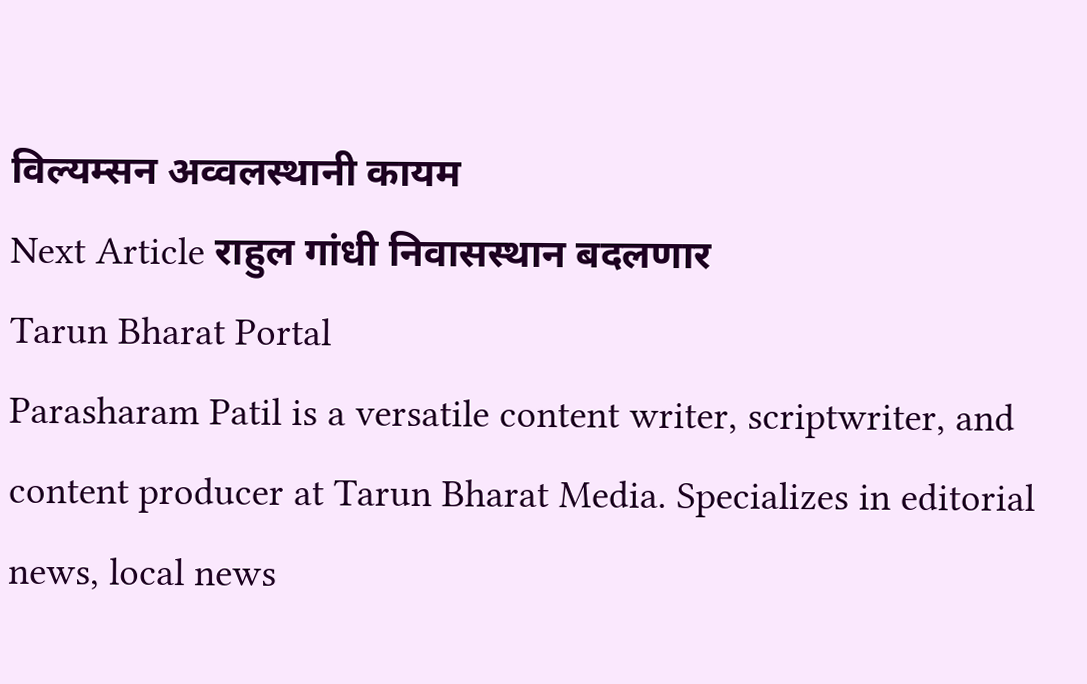विल्यम्सन अव्वलस्थानी कायम
Next Article राहुल गांधी निवासस्थान बदलणार
Tarun Bharat Portal
Parasharam Patil is a versatile content writer, scriptwriter, and content producer at Tarun Bharat Media. Specializes in editorial news, local news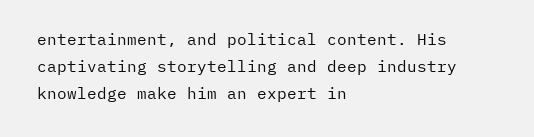entertainment, and political content. His captivating storytelling and deep industry knowledge make him an expert in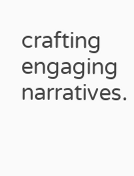crafting engaging narratives.